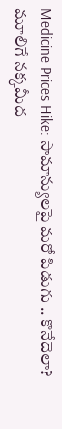Medicine Prices Hike: సామాన్యులపై మరో పిడుగు .. కొనేదెలా?
మూలిగే నక్కమీద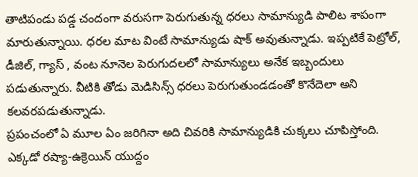తాటిపండు పడ్డ చందంగా వరుసగా పెరుగుతున్న ధరలు సామాన్యుడి పాలిట శాపంగా మారుతున్నాయి. ధరల మాట వింటే సామాన్యుడు షాక్ అవుతున్నాడు. ఇప్పటికే పెట్రోల్, డీజిల్, గ్యాస్ , వంట నూనెల పెరుగుదలలో సామాన్యులు అనేక ఇబ్బందులు పడుతున్నారు. వీటికి తోడు మెడిసిన్స్ ధరలు పెరుగుతుండడంతో కొనేదెలా అని కలవరపడుతున్నాడు.
ప్రపంచంలో ఏ మూల ఏం జరిగినా అది చివరికి సామాన్యుడికి చుక్కలు చూపిస్తోంది. ఎక్కడో రష్యా-ఉక్రెయిన్ యుద్దం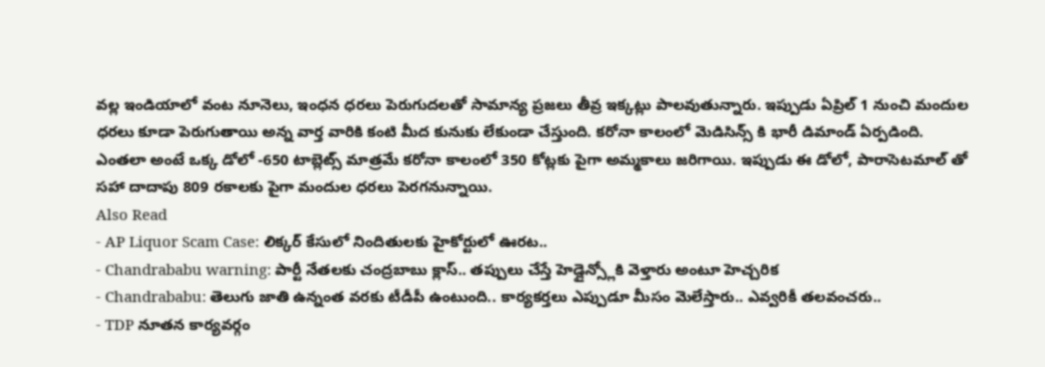వల్ల ఇండియాలో వంట నూనెలు, ఇంధన ధరలు పెరుగుదలతో సామాన్య ప్రజలు తీవ్ర ఇక్కట్లు పాలవుతున్నారు. ఇప్పుడు ఏప్రిల్ 1 నుంచి మందుల ధరలు కూడా పెరుగుతాయి అన్న వార్త వారికి కంటి మీద కునుకు లేకుండా చేస్తుంది. కరోనా కాలంలో మెడిసిన్స్ కి భారీ డిమాండ్ ఏర్పడింది. ఎంతలా అంటే ఒక్క డోలో -650 టాబ్లెట్స్ మాత్రమే కరోనా కాలంలో 350 కోట్లకు పైగా అమ్మకాలు జరిగాయి. ఇప్పుడు ఈ డోలో, పారాసెటమాల్ తో సహా దాదాపు 809 రకాలకు పైగా మందుల ధరలు పెరగనున్నాయి.
Also Read
- AP Liquor Scam Case: లిక్కర్ కేసులో నిందితులకు హైకోర్టులో ఊరట..
- Chandrababu warning: పార్టీ నేతలకు చంద్రబాబు క్లాస్.. తప్పులు చేస్తే హెడ్లైన్స్లోకి వెళ్తారు అంటూ హెచ్చరిక
- Chandrababu: తెలుగు జాతి ఉన్నంత వరకు టీడీపీ ఉంటుంది.. కార్యకర్తలు ఎప్పుడూ మీసం మెలేస్తారు.. ఎవ్వరికీ తలవంచరు..
- TDP నూతన కార్యవర్గం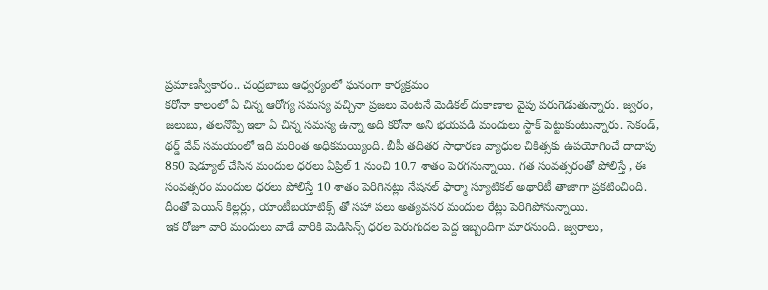ప్రమాణస్వీకారం.. చంద్రబాబు ఆధ్వర్యంలో ఘనంగా కార్యక్రమం
కరోనా కాలంలో ఏ చిన్న ఆరోగ్య సమస్య వచ్చినా ప్రజలు వెంటనే మెడికల్ దుకాణాల వైపు పరుగెడుతున్నారు. జ్వరం, జలుబు, తలనొప్పి ఇలా ఏ చిన్న సమస్య ఉన్నా అది కరోనా అని భయపడి మందులు స్టాక్ పెట్టుకుంటున్నారు. సెకండ్, థర్డ్ వేవ్ సమయంలో ఇది మరింత అధికమయ్యింది. బీపీ తదితర సాధారణ వ్యాధుల చికిత్సకు ఉపయోగించే దాదాపు 850 షెడ్యూల్ చేసిన మందుల ధరలు ఏప్రిల్ 1 నుంచి 10.7 శాతం పెరగనున్నాయి. గత సంవత్సరంతో పోలిస్తే , ఈ సంవత్సరం మందుల ధరలు పోలిస్తే 10 శాతం పెరిగినట్లు నేషనల్ ఫార్మా స్యూటికల్ అథారిటీ తాజాగా ప్రకటించింది. దీంతో పెయిన్ కిల్లర్లు, యాంటీబయాటిక్స్ తో సహా పలు అత్యవసర మందుల రేట్లు పెరిగిపోనున్నాయి.
ఇక రోజూ వారి మందులు వాడే వారికి మెడిసిన్స్ ధరల పెరుగుదల పెద్ద ఇబ్బందిగా మారనుంది. జ్వరాలు,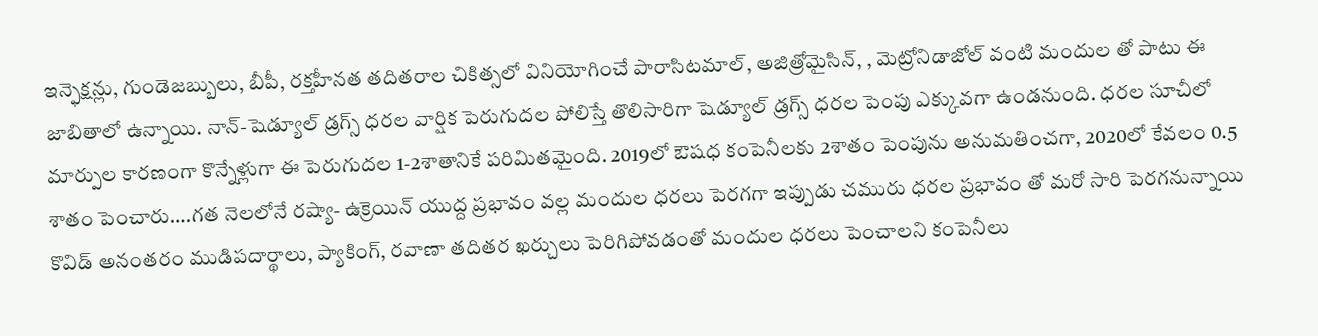ఇన్ఫెక్షన్లు, గుండెజబ్బులు, బీపీ, రక్తహీనత తదితరాల చికిత్సలో వినియోగించే పారాసిటమాల్, అజిత్రోమైసిన్, , మెట్రోనిడాజోల్ వంటి మందుల తో పాటు ఈ జాబితాలో ఉన్నాయి. నాన్-షెడ్యూల్ డ్రగ్స్ ధరల వార్షిక పెరుగుదల పోలిస్తే తొలిసారిగా షెడ్యూల్ డ్రగ్స్ ధరల పెంపు ఎక్కువగా ఉండనుంది. ధరల సూచీలో మార్పుల కారణంగా కొన్నేళ్లుగా ఈ పెరుగుదల 1-2శాతానికే పరిమితమైంది. 2019లో ఔషధ కంపెనీలకు 2శాతం పెంపును అనుమతించగా, 2020లో కేవలం 0.5 శాతం పెంచారు….గత నెలలోనే రష్యా- ఉక్రెయిన్ యుద్ద ప్రభావం వల్ల మందుల ధరలు పెరగగా ఇప్పుడు చమురు ధరల ప్రభావం తో మరో సారి పెరగనున్నాయి కొవిడ్ అనంతరం ముడిపదార్థాలు, ప్యాకింగ్, రవాణా తదితర ఖర్చులు పెరిగిపోవడంతో మందుల ధరలు పెంచాలని కంపెనీలు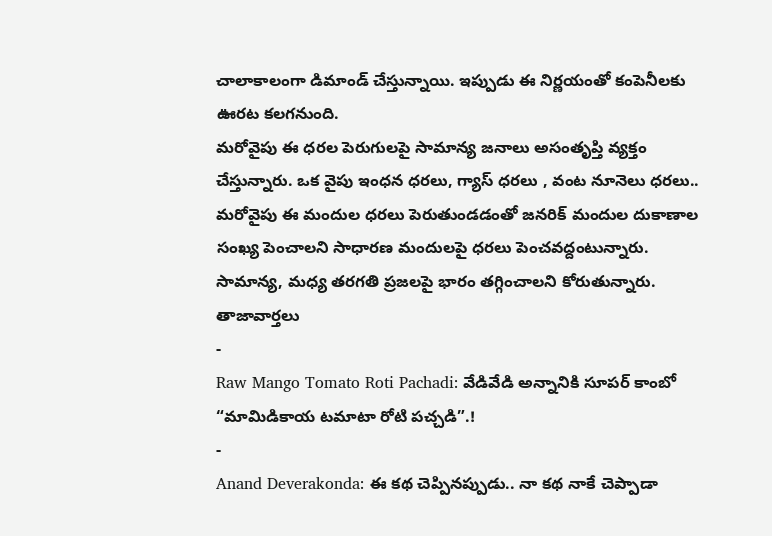చాలాకాలంగా డిమాండ్ చేస్తున్నాయి. ఇప్పుడు ఈ నిర్ణయంతో కంపెనీలకు ఊరట కలగనుంది.
మరోవైపు ఈ ధరల పెరుగులపై సామాన్య జనాలు అసంతృప్తి వ్యక్తం చేస్తున్నారు. ఒక వైపు ఇంధన ధరలు, గ్యాస్ ధరలు , వంట నూనెలు ధరలు.. మరోవైపు ఈ మందుల ధరలు పెరుతుండడంతో జనరిక్ మందుల దుకాణాల సంఖ్య పెంచాలని సాధారణ మందులపై ధరలు పెంచవద్దంటున్నారు. సామాన్య, మధ్య తరగతి ప్రజలపై భారం తగ్గించాలని కోరుతున్నారు.
తాజావార్తలు
-
Raw Mango Tomato Roti Pachadi: వేడివేడి అన్నానికి సూపర్ కాంబో “మామిడికాయ టమాటా రోటి పచ్చడి”.!
-
Anand Deverakonda: ఈ కథ చెప్పినప్పుడు.. నా కథ నాకే చెప్పాడా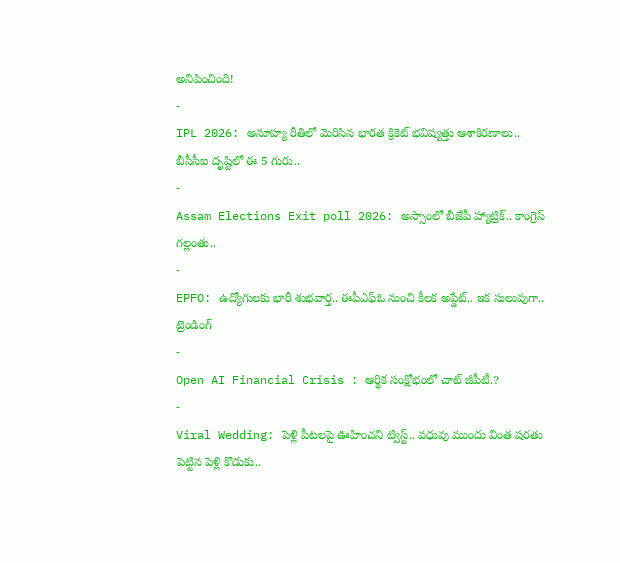అనిపించింది!
-
IPL 2026: అనూహ్య రీతిలో మెరిసిన భారత క్రికెట్ భవిష్యత్తు ఆశాకిరణాలు.. బీసీసీఐ దృష్టిలో ఈ 5 గురు..
-
Assam Elections Exit poll 2026: అస్సాంలో బీజేపీ హ్యాట్రిక్.. కాంగ్రెస్ గల్లంతు..
-
EPFO: ఉద్యోగులకు భారీ శుభవార్త.. ఈపీఎఫ్ఓ నుంచి కీలక అప్డేట్.. ఇక సులువుగా..
ట్రెండింగ్
-
Open AI Financial Crisis : ఆర్థిక సంక్షోభంలో చాట్ జీపీటీ.?
-
Viral Wedding: పెళ్లి పీటలపై ఊహించని ట్విస్ట్.. వధువు ముందు వింత షరతు పెట్టిన పెళ్లి కొడుకు..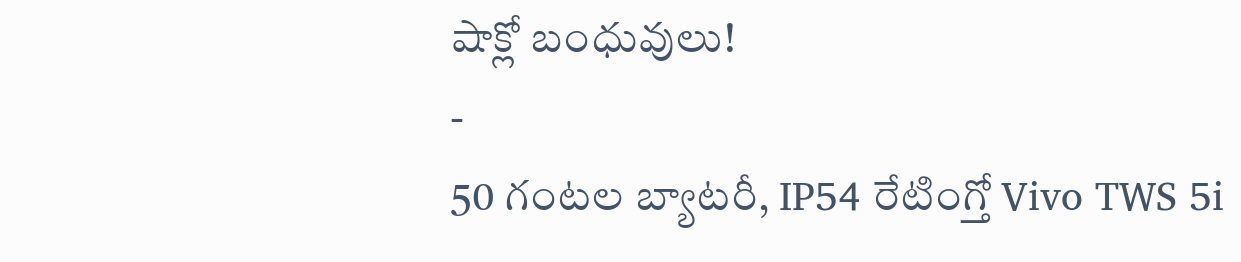షాక్లో బంధువులు!
-
50 గంటల బ్యాటరీ, IP54 రేటింగ్తో Vivo TWS 5i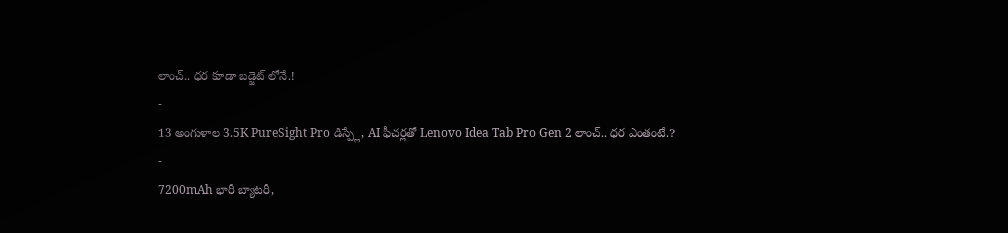లాంచ్.. ధర కూడా బడ్జెట్ లోనే.!
-
13 అంగుళాల 3.5K PureSight Pro డిస్ప్లే, AI ఫీచర్లతో Lenovo Idea Tab Pro Gen 2 లాంచ్.. ధర ఎంతంటే.?
-
7200mAh భారీ బ్యాటరీ,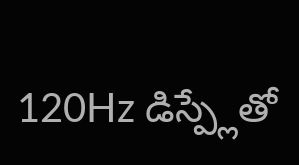120Hz డిస్ప్లేతో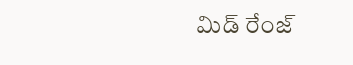మిడ్ రేంజ్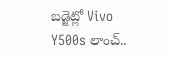బడ్జెట్లో Vivo Y500s లాంచ్..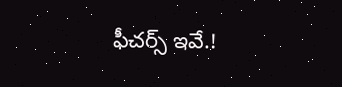ఫీచర్స్ ఇవే.!